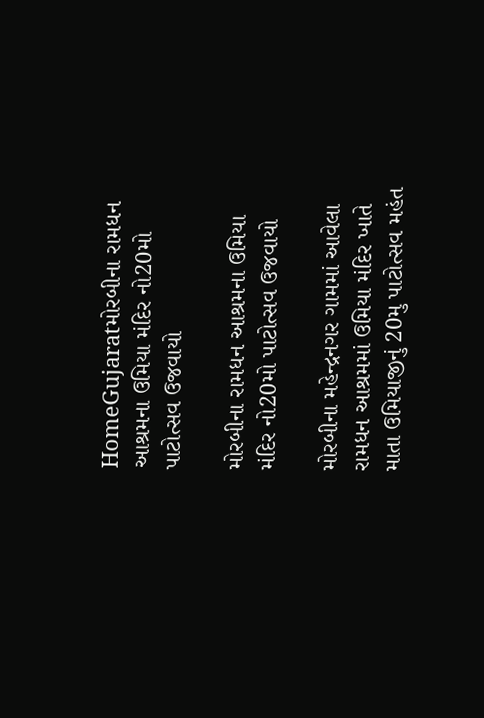HomeGujaratમોરબીના રામધન આશ્રમના ઉમિયા મંદિર નો20મો પાટોત્સવ ઉજવાયો

મોરબીના રામધન આશ્રમના ઉમિયા મંદિર નો20મો પાટોત્સવ ઉજવાયો

મોરબીના મહેન્દ્રનગર ગામમાં આવેલા રામધન આશ્રમમાં ઉમિયા મંદિર ખાતે માતા ઉમિયાજીનું 20મુ પાટોત્સવ મહંત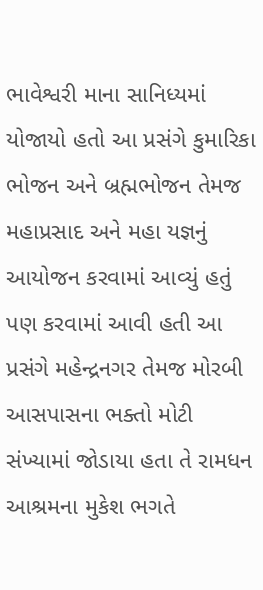ભાવેશ્વરી માના સાનિધ્યમાં યોજાયો હતો આ પ્રસંગે કુમારિકા ભોજન અને બ્રહ્મભોજન તેમજ મહાપ્રસાદ અને મહા યજ્ઞનું આયોજન કરવામાં આવ્યું હતું પણ કરવામાં આવી હતી આ પ્રસંગે મહેન્દ્રનગર તેમજ મોરબી આસપાસના ભક્તો મોટી સંખ્યામાં જોડાયા હતા તે રામધન આશ્રમના મુકેશ ભગતે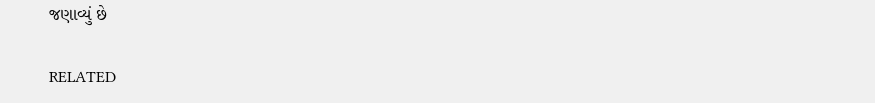જણાવ્યું છે

RELATED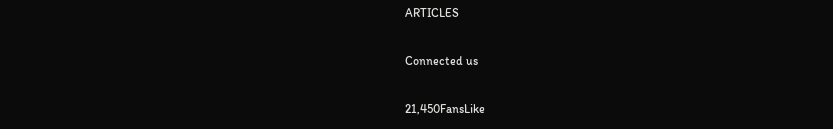ARTICLES

Connected us

21,450FansLike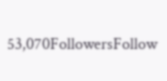53,070FollowersFollow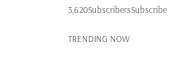3,620SubscribersSubscribe

TRENDING NOW